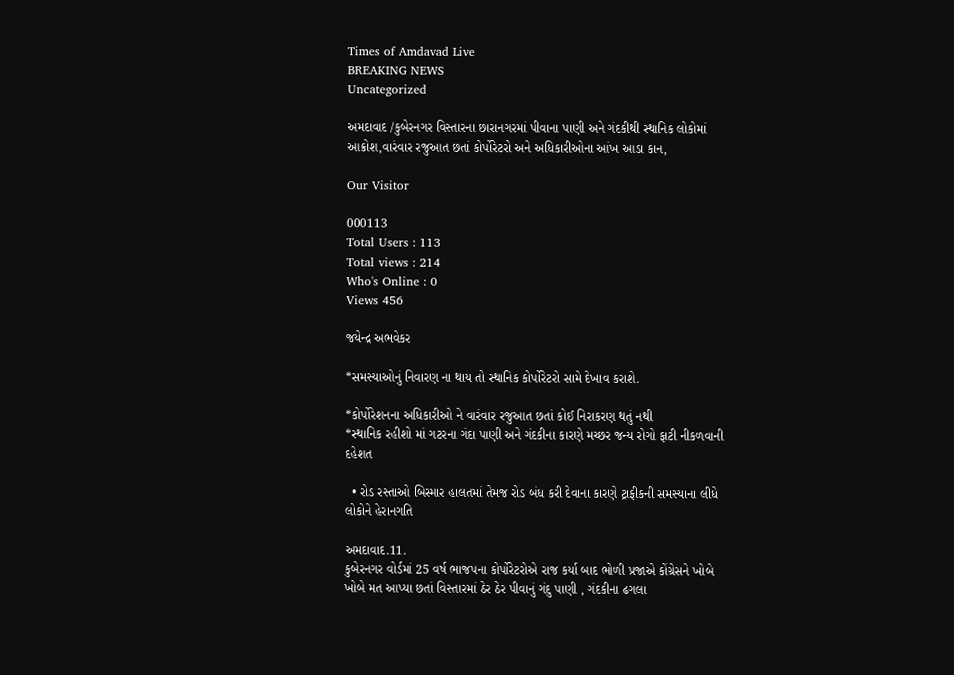Times of Amdavad Live
BREAKING NEWS
Uncategorized

અમદાવાદ /કુબેરનગર વિસ્તારના છારાનગરમાં પીવાના પાણી અને ગંદકીથી સ્થાનિક લોકોમાં આક્રોશ,વારંવાર રજુઆત છતાં કોર્પોરેટરો અને અધિકારીઓના આંખ આડા કાન,

Our Visitor

000113
Total Users : 113
Total views : 214
Who's Online : 0
Views 456

જયેન્દ્ર અભવેકર

*સમસ્યાઓનું નિવારણ ના થાય તો સ્થાનિક કોર્પોરેટરો સામે દેખાવ કરાશે.

*કોર્પોરેશનના અધિકારીઓ ને વારંવાર રજુઆત છતાં કોઈ નિરાકરણ થતું નથી
*સ્થાનિક રહીશો માં ગટરના ગંદા પાણી અને ગંદકીના કારણે મચ્છર જન્ય રોગો ફાટી નીકળવાની દહેશત

  • રોડ રસ્તાઓ બિસ્માર હાલતમાં તેમજ રોડ બંધ કરી દેવાના કારણે ટ્રાફીકની સમસ્યાના લીધે લોકોને હેરાનગતિ

અમદાવાદ.11.
કુબેરનગર વોર્ડમાં 25 વર્ષ ભાજપના કોર્પોરેટરોએ રાજ કર્યા બાદ ભોળી પ્રજાએ કોંગ્રેસને ખોબે ખોબે મત આપ્યા છતાં વિસ્તારમાં ઠેર ઠેર પીવાનું ગંદુ પાણી , ગંદકીના ઢગલા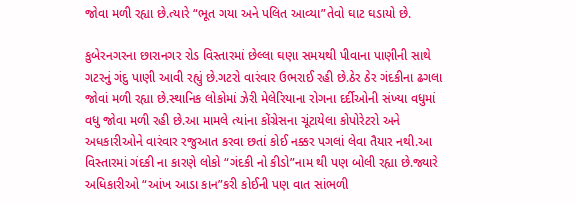જોવા મળી રહ્યા છે.ત્યારે “ભૂત ગયા અને પલિત આવ્યા”તેવો ઘાટ ઘડાયો છે.

કુબેરનગરના છારાનગર રોડ વિસ્તારમાં છેલ્લા ઘણા સમયથી પીવાના પાણીની સાથે ગટરનું ગંદુ પાણી આવી રહ્યું છે.ગટરો વારંવાર ઉભરાઈ રહી છે.ઠેર ઠેર ગંદકીના ઢગલા જોવાં મળી રહ્યા છે.સ્થાનિક લોકોમાં ઝેરી મેલેરિયાના રોગના દર્દીઓની સંખ્યા વધુમાં વધુ જોવા મળી રહી છે.આ મામલે ત્યાંના કોંગ્રેસના ચૂંટાયેલા કોપોરેટરો અને અધકારીઓને વારંવાર રજુઆત કરવા છતાં કોઈ નક્કર પગલાં લેવા તૈયાર નથી.આ વિસ્તારમાં ગંદકી ના કારણે લોકો “ગંદકી નો કીડો”નામ થી પણ બોલી રહ્યા છે.જ્યારે અધિકારીઓ “આંખ આડા કાન”કરી કોઈની પણ વાત સાંભળી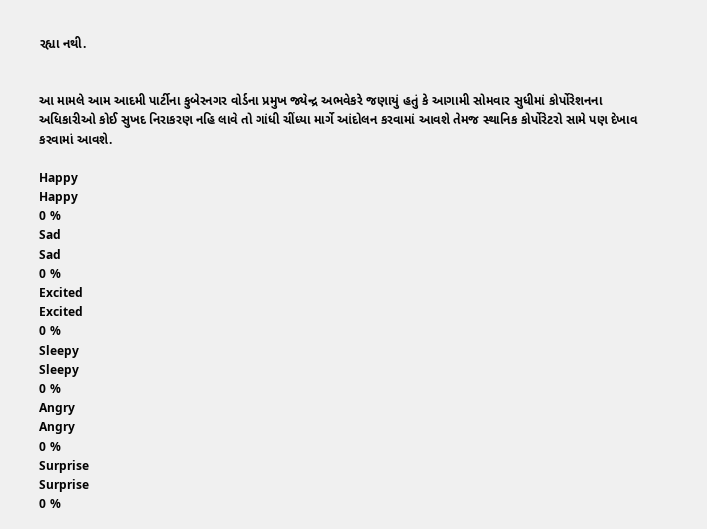રહ્યા નથી.


આ મામલે આમ આદમી પાર્ટીના કુબેરનગર વોર્ડના પ્રમુખ જ્યેન્દ્ર અભવેકરે જણાયું હતું કે આગામી સોમવાર સુધીમાં કોર્પોરેશનના અધિકારીઓ કોઈ સુખદ નિરાકરણ નહિ લાવે તો ગાંધી ચીંધ્યા માર્ગે આંદોલન કરવામાં આવશે તેમજ સ્થાનિક કોર્પોરેટરો સામે પણ દેખાવ કરવામાં આવશે.

Happy
Happy
0 %
Sad
Sad
0 %
Excited
Excited
0 %
Sleepy
Sleepy
0 %
Angry
Angry
0 %
Surprise
Surprise
0 %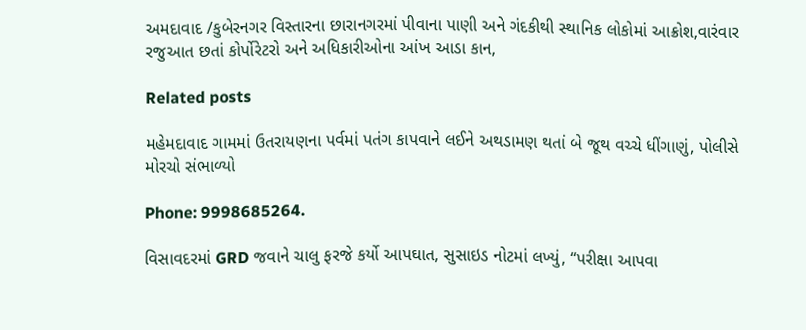અમદાવાદ /કુબેરનગર વિસ્તારના છારાનગરમાં પીવાના પાણી અને ગંદકીથી સ્થાનિક લોકોમાં આક્રોશ,વારંવાર રજુઆત છતાં કોર્પોરેટરો અને અધિકારીઓના આંખ આડા કાન,

Related posts

મહેમદાવાદ ગામમાં ઉતરાયણના પર્વમાં પતંગ કાપવાને લઈને અથડામણ થતાં બે જૂથ વચ્ચે ધીંગાણું, પોલીસે મોરચો સંભાળ્યો

Phone: 9998685264.

વિસાવદરમાં GRD જવાને ચાલુ ફરજે કર્યો આપઘાત, સુસાઇડ નોટમાં લખ્યું, “પરીક્ષા આપવા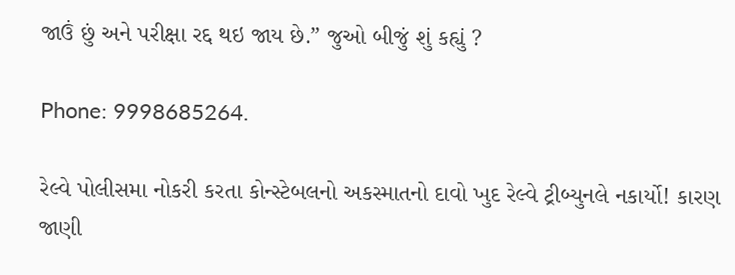જાઉં છું અને પરીક્ષા રદ્દ થઇ જાય છે.” જુઓ બીજું શું કહ્યું ?

Phone: 9998685264.

રેલ્વે પોલીસમા નોકરી કરતા કોન્સ્ટેબલનો અકસ્માતનો દાવો ખુદ રેલ્વે ટ્રીબ્યુનલે નકાર્યો! કારણ જાણી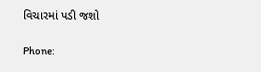વિચારમાં પડી જશો

Phone: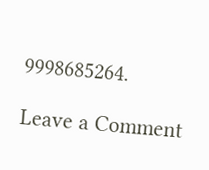9998685264.

Leave a Comment